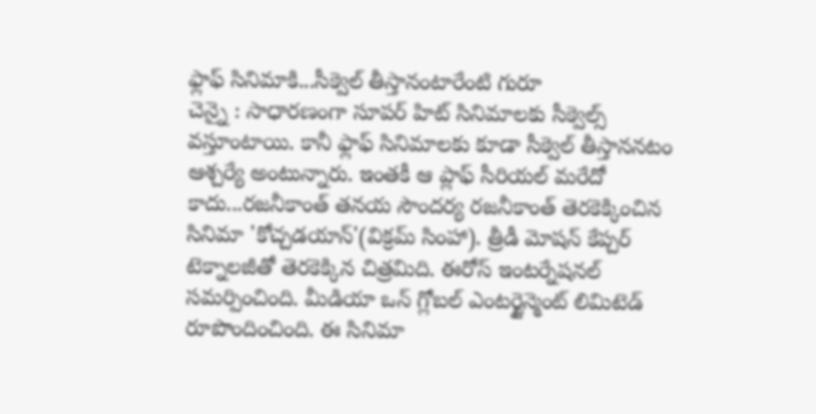ఫ్లాఫ్ సినిమాకి...సీక్వెల్ తీస్తానంటారేంటి గురూ
చెన్నై : సాధారణంగా సూపర్ హిట్ సినిమాలకు సీక్వెల్స్ వస్తూంటాయి. కానీ ఫ్లాఫ్ సినిమాలకు కూడా సీక్వెల్ తీస్తాననటం ఆశ్చర్యే అంటున్నారు. ఇంతకీ ఆ ప్లాఫ్ సీరియల్ మరేదో కాదు...రజనీకాంత్ తనయ సౌందర్య రజనీకాంత్ తెరకెక్కించిన సినిమా 'కోచ్చడయాన్'(విక్రమ్ సింహా). త్రీడీ మోషన్ కేప్చర్ టెక్నాలజీతో తెరకెక్కిన చిత్రమిది. ఈరోస్ ఇంటర్నేషనల్ సమర్పించింది. మీడియా ఒన్ గ్లోబల్ ఎంటర్టైన్మెంట్ లిమిటెడ్ రూపొందించింది. ఈ సినిమా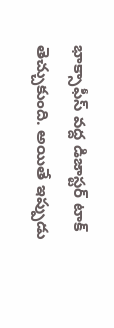భాక్సాఫీస్ వద్ద డిజాస్టర్ టాక్ తెచ్చుకుంది. అయితే ఇప్పుడు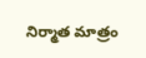నిర్మాత మాత్రం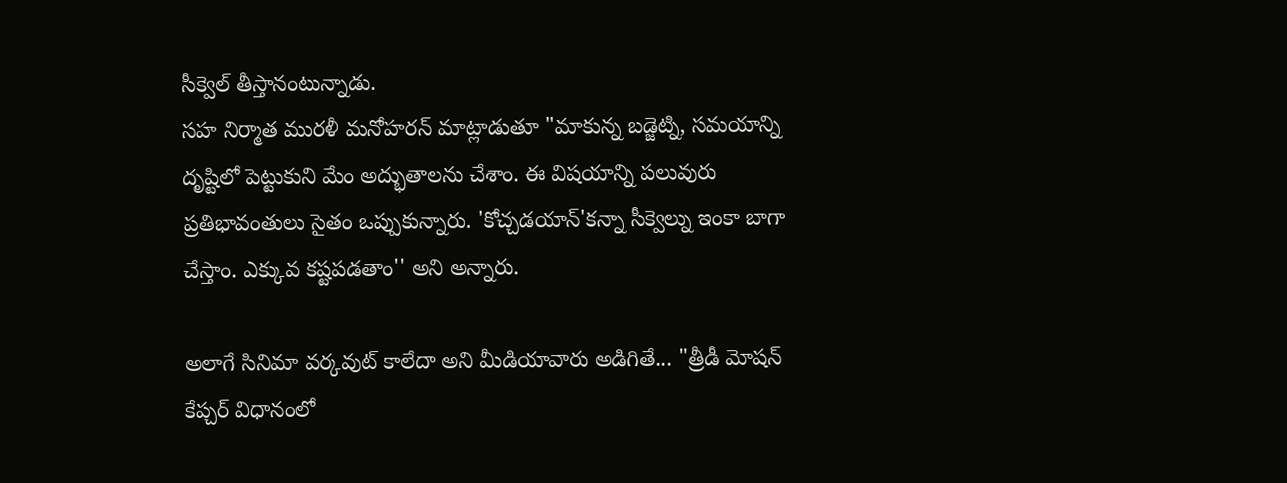సీక్వెల్ తీస్తానంటున్నాడు.
సహ నిర్మాత మురళీ మనోహరన్ మాట్లాడుతూ "మాకున్న బడ్జెట్ని, సమయాన్ని దృష్టిలో పెట్టుకుని మేం అద్భుతాలను చేశాం. ఈ విషయాన్ని పలువురు ప్రతిభావంతులు సైతం ఒప్పుకున్నారు. 'కోచ్చడయాన్'కన్నా సీక్వెల్ను ఇంకా బాగా చేస్తాం. ఎక్కువ కష్టపడతాం'' అని అన్నారు.

అలాగే సినిమా వర్కవుట్ కాలేదా అని మీడియావారు అడిగితే... "త్రీడీ మోషన్ కేప్చర్ విధానంలో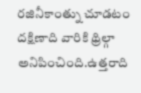రజినీకాంత్ను చూడటం దక్షిణాది వారికి థ్రిల్గా అనిపించింది.ఉత్తరాది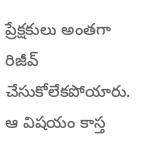ప్రేక్షకులు అంతగా రిజీవ్ చేసుకోలేకపోయారు. ఆ విషయం కాస్త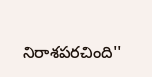నిరాశపరచింది''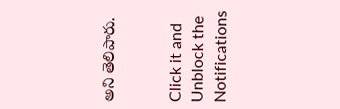అని తెలిపారు.


Click it and Unblock the Notifications